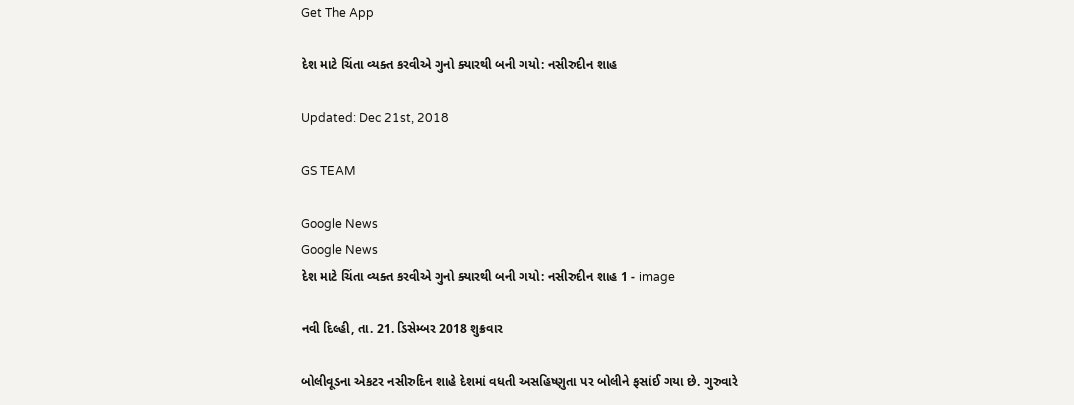Get The App

દેશ માટે ચિંતા વ્યક્ત કરવીએ ગુનો ક્યારથી બની ગયો: નસીરુદીન શાહ

Updated: Dec 21st, 2018

GS TEAM

Google News
Google News
દેશ માટે ચિંતા વ્યક્ત કરવીએ ગુનો ક્યારથી બની ગયો: નસીરુદીન શાહ 1 - image

નવી દિલ્હી, તા. 21. ડિસેમ્બર 2018 શુક્રવાર

બોલીવૂડના એકટર નસીરુદિન શાહે દેશમાં વધતી અસહિષ્ણુતા પર બોલીને ફસાંઈ ગયા છે. ગુરુવારે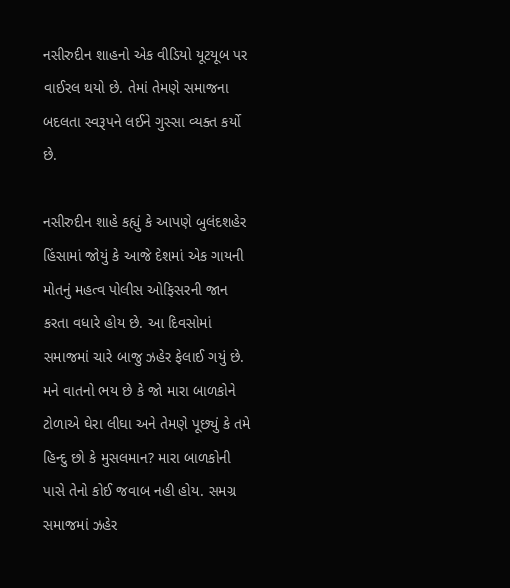નસીરુદીન શાહનો એક વીડિયો યૂટયૂબ પર વાઈરલ થયો છે. તેમાં તેમણે સમાજના બદલતા સ્વરૂપને લઈને ગુસ્સા વ્યક્ત કર્યો છે.

નસીરુદીન શાહે કહ્યું કે આપણે બુલંદશહેર હિંસામાં જોયું કે આજે દેશમાં એક ગાયની મોતનું મહત્વ પોલીસ ઓફિસરની જાન કરતા વધારે હોય છે. આ દિવસોમાં સમાજમાં ચારે બાજુ ઝહેર ફેલાઈ ગયું છે. મને વાતનો ભય છે કે જો મારા બાળકોને ટોળાએ ઘેરા લીઘા અને તેમણે પૂછ્યું કે તમે હિન્દુ છો કે મુસલમાન? મારા બાળકોની પાસે તેનો કોઈ જવાબ નહી હોય. સમગ્ર સમાજમાં ઝહેર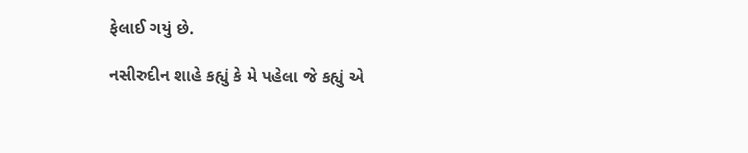ફેલાઈ ગયું છે.

નસીરુદીન શાહે કહ્યું કે મે પહેલા જે કહ્યું એ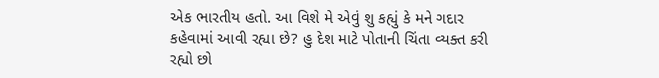એક ભારતીય હતો. આ વિશે મે એવું શુ કહ્યું કે મને ગદાર કહેવામાં આવી રહ્યા છે? હુ દેશ માટે પોતાની ચિંતા વ્યક્ત કરી રહ્યો છો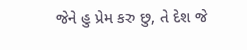જેને હુ પ્રેમ કરુ છુ, તે દેશ જે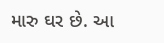મારુ ઘર છે. આ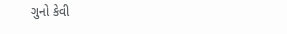ગુનો કેવી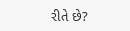રીતે છે?